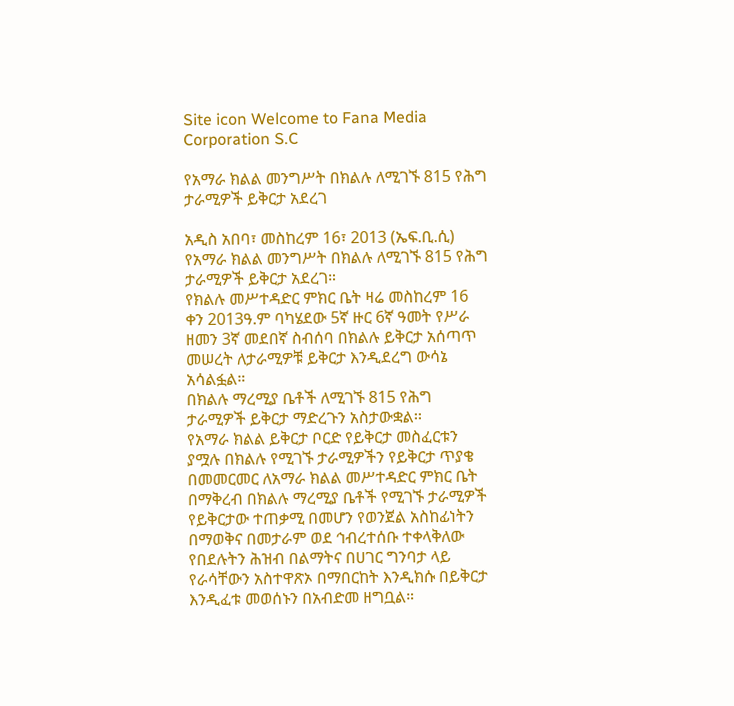Site icon Welcome to Fana Media Corporation S.C

የአማራ ክልል መንግሥት በክልሉ ለሚገኙ 815 የሕግ ታራሚዎች ይቅርታ አደረገ

አዲስ አበባ፣ መስከረም 16፣ 2013 (ኤፍ.ቢ.ሲ) የአማራ ክልል መንግሥት በክልሉ ለሚገኙ 815 የሕግ ታራሚዎች ይቅርታ አደረገ።
የክልሉ መሥተዳድር ምክር ቤት ዛሬ መስከረም 16 ቀን 2013ዓ.ም ባካሄደው 5ኛ ዙር 6ኛ ዓመት የሥራ ዘመን 3ኛ መደበኛ ስብሰባ በክልሉ ይቅርታ አሰጣጥ መሠረት ለታራሚዎቹ ይቅርታ እንዲደረግ ውሳኔ አሳልፏል።
በክልሉ ማረሚያ ቤቶች ለሚገኙ 815 የሕግ ታራሚዎች ይቅርታ ማድረጉን አስታውቋል፡፡
የአማራ ክልል ይቅርታ ቦርድ የይቅርታ መስፈርቱን ያሟሉ በክልሉ የሚገኙ ታራሚዎችን የይቅርታ ጥያቄ በመመርመር ለአማራ ክልል መሥተዳድር ምክር ቤት በማቅረብ በክልሉ ማረሚያ ቤቶች የሚገኙ ታራሚዎች የይቅርታው ተጠቃሚ በመሆን የወንጀል አስከፊነትን በማወቅና በመታራም ወደ ኅብረተሰቡ ተቀላቅለው የበደሉትን ሕዝብ በልማትና በሀገር ግንባታ ላይ የራሳቸውን አስተዋጽኦ በማበርከት እንዲክሱ በይቅርታ እንዲፈቱ መወሰኑን በአብድመ ዘግቧል።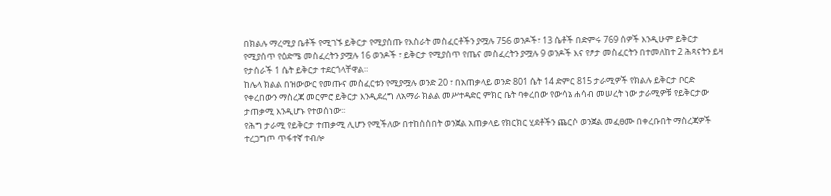በክልሉ ማረሚያ ቤቶች የሚገኙ ይቅርታ የሚያሰጡ የእስራት መስፈርቶችን ያሟሉ 756 ወንዶች፣ 13 ሴቶች በድምሩ 769 ሰዎች እንዲሁም ይቅርታ የሚያሰጥ የዕድሜ መስፈረትን ያሟሉ 16 ወንዶች ፣ ይቅርታ የሚያሰጥ የጤና መስፈረትን ያሟሉ 9 ወንዶች እና የፆታ መስፈርትን በተመለከተ 2 ሕጻናትን ይዛ የታሰራች 1 ሴት ይቅርታ ተደርጎላቸዋል።
ከሌላ ክልል በዝውውር የመጡና መስፈርቱን የሚያሟሉ ወንድ 20 ፣ በአጠቃላይ ወንድ 801 ሴት 14 ድምር 815 ታራሚዎች የክልሉ ይቅርታ ቦርድ የቀረበውን ማስረጃ መርምሮ ይቅርታ እንዲደረግ ለአማራ ክልል መሥተዳድር ምክር ቤት ባቀረበው የውሳኔ ሐሳብ መሠረት ነው ታራሚዎቹ የይቅርታው ታጠቃሚ እንዲሆኑ የተወሰነው፡፡
የሕግ ታራሚ የይቅርታ ተጠቃሚ ሊሆን የሚችለው በተከሰሰበት ወንጀል አጠቃላይ የክርክር ሂደቶችን ጨርሶ ወንጀል መፈፀሙ በቀረቡበት ማስረጃዎች ተረጋግጦ ጥፋተኛ ተብሎ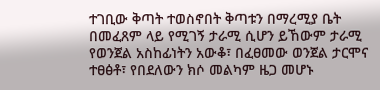ተገቢው ቅጣት ተወስኖበት ቅጣቱን በማረሚያ ቤት በመፈጸም ላይ የሚገኝ ታራሚ ሲሆን ይኸውም ታራሚ የወንጀል አስከፊነትን አውቆ፣ በፈፀመው ወንጀል ታርሞና ተፀፅቶ፣ የበደለውን ክሶ መልካም ዜጋ መሆኑ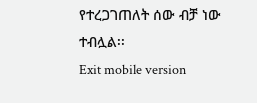የተረጋገጠለት ሰው ብቻ ነው ተብሏል፡፡
Exit mobile version